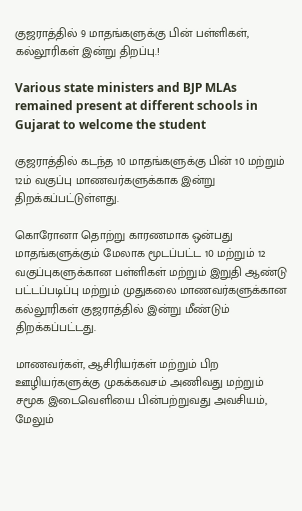குஜராத்தில் 9 மாதங்களுக்கு பின் பள்ளிகள், கல்லூரிகள் இன்று திறப்பு.!

Various state ministers and BJP MLAs remained present at different schools in Gujarat to welcome the student

குஜராத்தில் கடந்த 10 மாதங்களுக்கு பின் 10 மற்றும் 12ம் வகுப்பு மாணவர்களுக்காக இன்று திறக்கப்பட்டுள்ளது.

கொரோனா தொற்று காரணமாக ஒன்பது மாதங்களுக்கும் மேலாக மூடப்பட்ட 10 மற்றும் 12 வகுப்புகளுக்கான பள்ளிகள் மற்றும் இறுதி ஆண்டு பட்டப்படிப்பு மற்றும் முதுகலை மாணவர்களுக்கான கல்லூரிகள் குஜராத்தில் இன்று மீண்டும் திறக்கப்பட்டது.

மாணவர்கள், ஆசிரியர்கள் மற்றும் பிற ஊழியர்களுக்கு முகக்கவசம் அணிவது மற்றும் சமூக இடைவெளியை பின்பற்றுவது அவசியம், மேலும்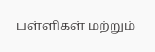பள்ளிகள் மற்றும்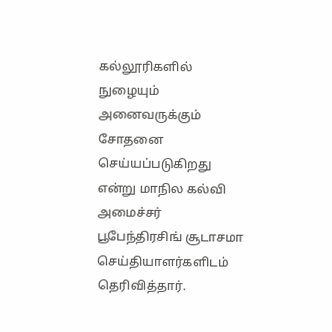கல்லூரிகளில் நுழையும் அனைவருக்கும் சோதனை செய்யப்படுகிறது என்று மாநில கல்வி அமைச்சர் பூபேந்திரசிங் சூடாசமா செய்தியாளர்களிடம் தெரிவித்தார்.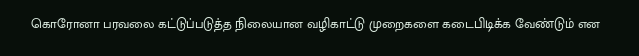கொரோனா பரவலை கட்டுப்படுத்த நிலையான வழிகாட்டு முறைகளை கடைபிடிக்க வேண்டும் என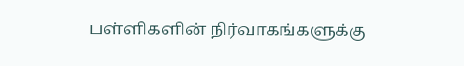பள்ளிகளின் நிர்வாகங்களுக்கு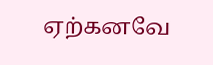ஏற்கனவே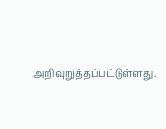அறிவுறுத்தப்பட்டுள்ளது.